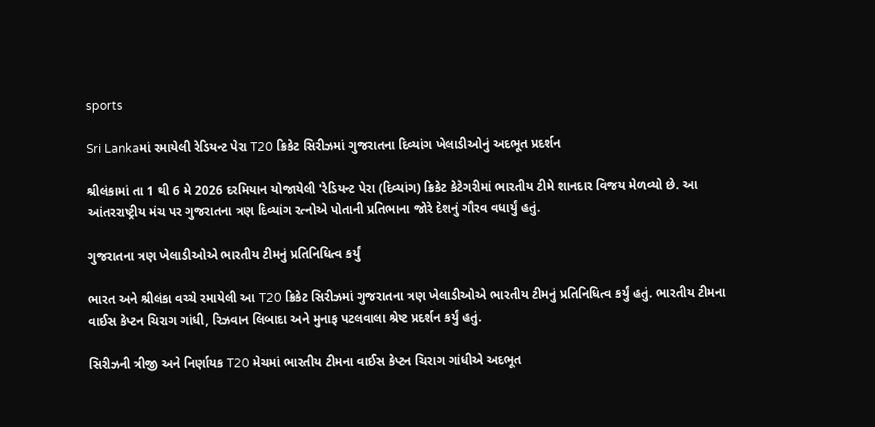sports

Sri Lankaમાં રમાયેલી રેડિયન્ટ પેરા T20 ક્રિકેટ સિરીઝમાં ગુજરાતના દિવ્યાંગ ખેલાડીઓનું અદભૂત પ્રદર્શન

શ્રીલંકામાં તા 1 થી 6 મે 2026 દરમિયાન યોજાયેલી 'રેડિયન્ટ પેરા (દિવ્યાંગ) ક્રિકેટ કેટેગરીમાં ભારતીય ટીમે શાનદાર વિજય મેળવ્યો છે. આ આંતરરાષ્ટ્રીય મંચ પર ગુજરાતના ત્રણ દિવ્યાંગ રત્નોએ પોતાની પ્રતિભાના જોરે દેશનું ગૌરવ વધાર્યું હતું.

ગુજરાતના ત્રણ ખેલાડીઓએ ભારતીય ટીમનું પ્રતિનિધિત્વ કર્યું

ભારત અને શ્રીલંકા વચ્ચે રમાયેલી આ T20 ક્રિકેટ સિરીઝમાં ગુજરાતના ત્રણ ખેલાડીઓએ ભારતીય ટીમનું પ્રતિનિધિત્વ કર્યું હતું. ભારતીય ટીમના વાઈસ કેપ્ટન ચિરાગ ગાંધી, રિઝવાન લિબાદા અને મુનાફ પટલવાલા શ્રેષ્ટ પ્રદર્શન કર્યું હતું.

સિરીઝની ત્રીજી અને નિર્ણાયક T20 મેચમાં ભારતીય ટીમના વાઈસ કેપ્ટન ચિરાગ ગાંધીએ અદભૂત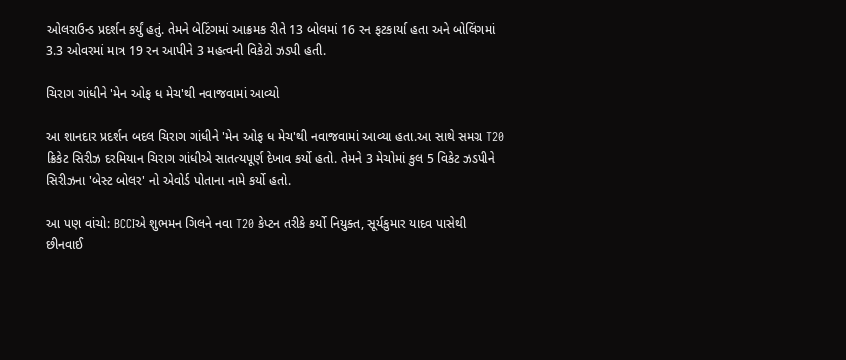ઓલરાઉન્ડ પ્રદર્શન કર્યું હતું. તેમને બેટિંગમાં આક્રમક રીતે 13 બોલમાં 16 રન ફટકાર્યા હતા અને બોલિંગમાં 3.3 ઓવરમાં માત્ર 19 રન આપીને 3 મહત્વની વિકેટો ઝડપી હતી.

ચિરાગ ગાંધીને 'મેન ઓફ ધ મેચ'થી નવાજવામાં આવ્યો

આ શાનદાર પ્રદર્શન બદલ ચિરાગ ગાંધીને 'મેન ઓફ ધ મેચ'થી નવાજવામાં આવ્યા હતા.આ સાથે સમગ્ર T20 ક્રિકેટ સિરીઝ દરમિયાન ચિરાગ ગાંધીએ સાતત્યપૂર્ણ દેખાવ કર્યો હતો. તેમને 3 મેચોમાં કુલ 5 વિકેટ ઝડપીને સિરીઝના 'બેસ્ટ બોલર' નો એવોર્ડ પોતાના નામે કર્યો હતો.

આ પણ વાંચો: BCCIએ શુભમન ગિલને નવા T20 કેપ્ટન તરીકે કર્યો નિયુક્ત, સૂર્યકુમાર યાદવ પાસેથી છીનવાઈ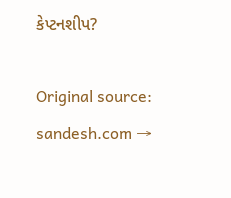કેપ્ટનશીપ?

Original source: sandesh.com →